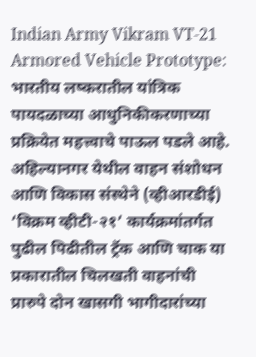Indian Army Vikram VT-21 Armored Vehicle Prototype: भारतीय लष्करातील यांत्रिक पायदळाच्या आधुनिकीकरणाच्या प्रक्रियेत महत्त्वाचे पाऊल पडले आहे. अहिल्यानगर येथील वाहन संशोधन आणि विकास संस्थेने (व्हीआरडीई) ‘विक्रम व्हीटी-२१’ कार्यक्रमांतर्गत पुढील पिढीतील ट्रॅक आणि चाक या प्रकारातील चिलखती वाहनांची प्रारुपे दोन खासगी भागीदारांच्या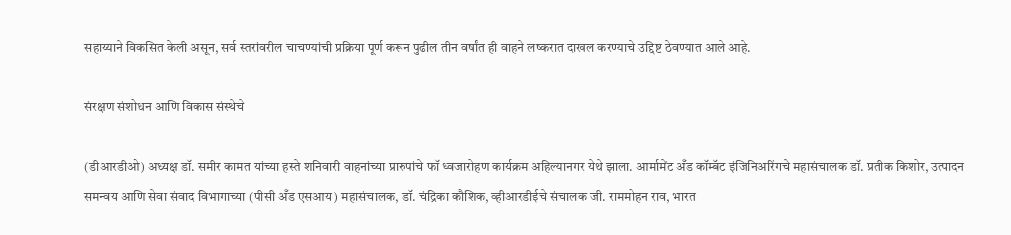सहाय्याने विकसित केली असून, सर्व स्तरांवरील चाचण्यांची प्रक्रिया पूर्ण करून पुढील तीन वर्षांत ही वाहने लष्करात दाखल करण्याचे उद्दिष्ट ठेवण्यात आले आहे.

संरक्षण संशोधन आणि विकास संस्थेचे

(डीआरडीओ) अध्यक्ष डॉ. समीर कामत यांच्या हस्ते शनिवारी वाहनांच्या प्रारुपांचे फॉ ध्वजारोहण कार्यक्रम अहिल्यानगर येथे झाला. आर्मामेंट अँड कॉम्बॅट इंजिनिअरिंगचे महासंचालक डॉ. प्रतीक किशोर, उत्पादन समन्वय आणि सेवा संवाद विभागाच्या (पीसी अँड एसआय) महासंचालक, डॉ. चंद्रिका कौशिक, व्हीआरडीईचे संचालक जी. राममोहन राव, भारत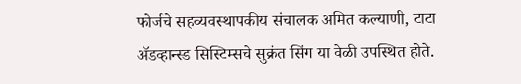फोर्जचे सहव्यवस्थापकीय संचालक अमित कल्याणी, टाटा ॲडव्हान्स्ड सिस्टिम्सचे सुक्रंत सिंग या वेळी उपस्थित होते.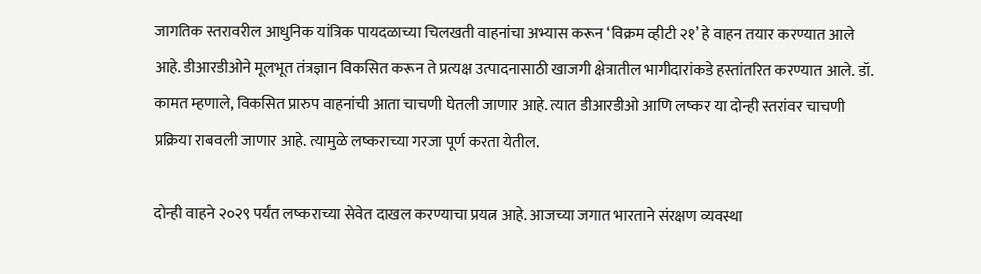जागतिक स्तरावरील आधुनिक यांत्रिक पायदळाच्या चिलखती वाहनांचा अभ्यास करून ‘विक्रम व्हीटी २१’ हे वाहन तयार करण्यात आले आहे. डीआरडीओने मूलभूत तंत्रज्ञान विकसित करून ते प्रत्यक्ष उत्पादनासाठी खाजगी क्षेत्रातील भागीदारांकडे हस्तांतरित करण्यात आले. डॉ. कामत म्हणाले, विकसित प्रारुप वाहनांची आता चाचणी घेतली जाणार आहे. त्यात डीआरडीओ आणि लष्कर या दोन्ही स्तरांवर चाचणी प्रक्रिया राबवली जाणार आहे. त्यामुळे लष्कराच्या गरजा पूर्ण करता येतील.

दोन्ही वाहने २०२९ पर्यंत लष्कराच्या सेवेत दाखल करण्याचा प्रयत्न आहे. आजच्या जगात भारताने संरक्षण व्यवस्था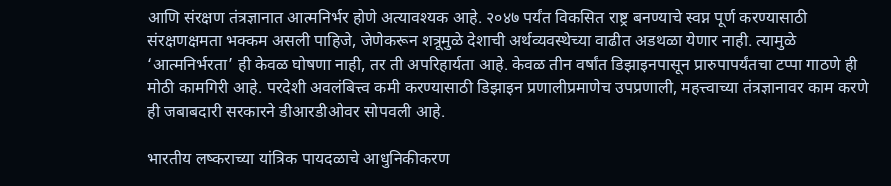आणि संरक्षण तंत्रज्ञानात आत्मनिर्भर होणे अत्यावश्यक आहे. २०४७ पर्यंत विकसित राष्ट्र बनण्याचे स्वप्न पूर्ण करण्यासाठी संरक्षणक्षमता भक्कम असली पाहिजे, जेणेकरून शत्रूमुळे देशाची अर्थव्यवस्थेच्या वाढीत अडथळा येणार नाही. त्यामुळे ‘आत्मनिर्भरता’ ही केवळ घोषणा नाही, तर ती अपरिहार्यता आहे. केवळ तीन वर्षांत डिझाइनपासून प्रारुपापर्यंतचा टप्पा गाठणे ही मोठी कामगिरी आहे. परदेशी अवलंबित्त्व कमी करण्यासाठी डिझाइन प्रणालीप्रमाणेच उपप्रणाली, महत्त्वाच्या तंत्रज्ञानावर काम करणे ही जबाबदारी सरकारने डीआरडीओवर सोपवली आहे.

भारतीय लष्कराच्या यांत्रिक पायदळाचे आधुनिकीकरण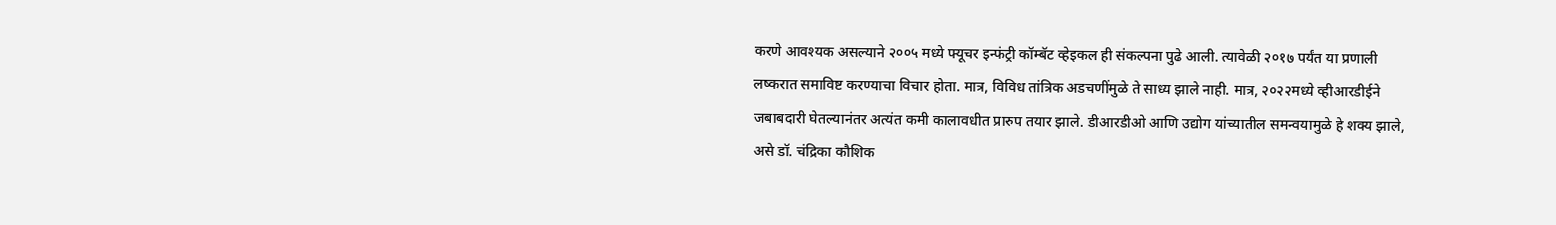करणे आवश्यक असल्याने २००५ मध्ये फ्यूचर इन्फंट्री कॉम्बॅट व्हेइकल ही संकल्पना पुढे आली. त्यावेळी २०१७ पर्यंत या प्रणाली लष्करात समाविष्ट करण्याचा विचार होता. मात्र, विविध तांत्रिक अडचणींमुळे ते साध्य झाले नाही. मात्र, २०२२मध्ये व्हीआरडीईने जबाबदारी घेतल्यानंतर अत्यंत कमी कालावधीत प्रारुप तयार झाले. डीआरडीओ आणि उद्योग यांच्यातील समन्वयामुळे हे शक्य झाले, असे डॉ. चंद्रिका कौशिक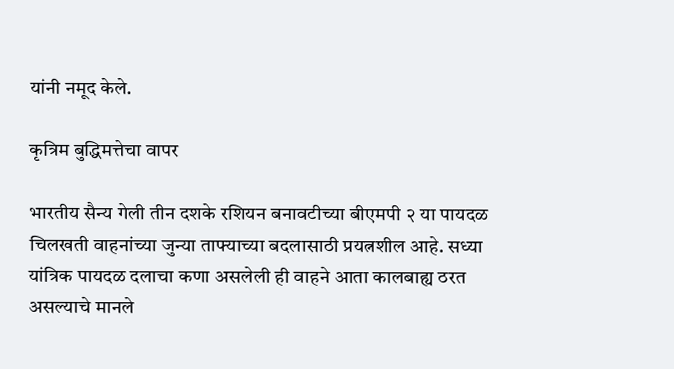यांनी नमूद केले.

कृत्रिम बुद्धिमत्तेचा वापर

भारतीय सैन्य गेली तीन दशके रशियन बनावटीच्या बीएमपी २ या पायदळ चिलखती वाहनांच्या जुन्या ताफ्याच्या बदलासाठी प्रयत्नशील आहे. सध्या यांत्रिक पायदळ दलाचा कणा असलेली ही वाहने आता कालबाह्य ठरत असल्याचे मानले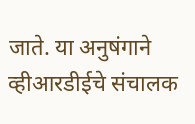जाते. या अनुषंगाने व्हीआरडीईचे संचालक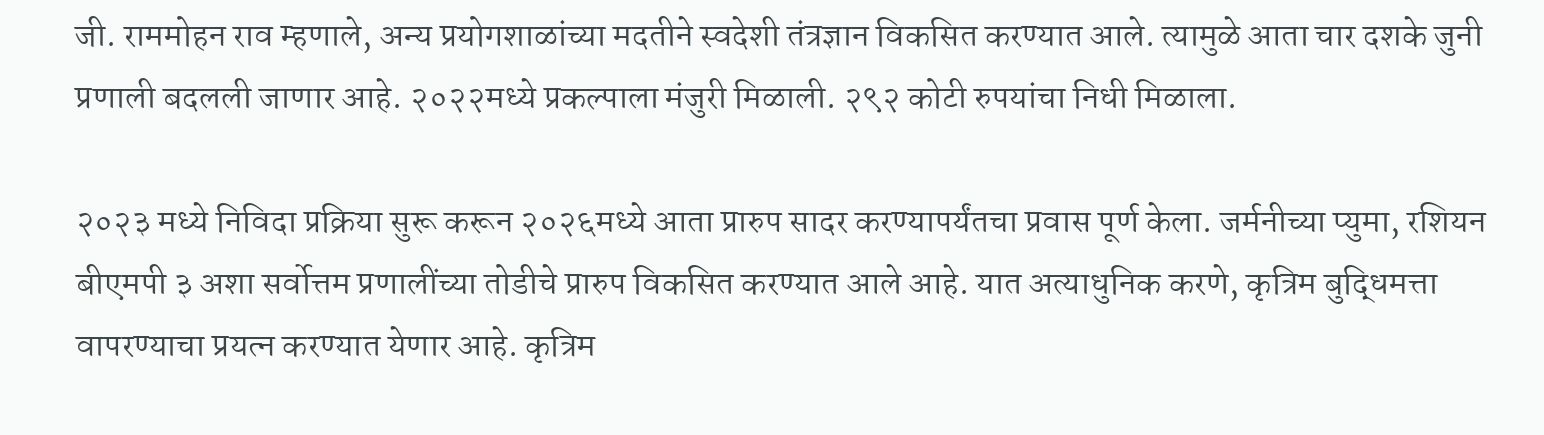जी. राममोहन राव म्हणाले, अन्य प्रयोगशाळांच्या मदतीने स्वदेशी तंत्रज्ञान विकसित करण्यात आले. त्यामुळे आता चार दशके जुनी प्रणाली बदलली जाणार आहे. २०२२मध्ये प्रकल्पाला मंजुरी मिळाली. २९२ कोटी रुपयांचा निधी मिळाला.

२०२३ मध्ये निविदा प्रक्रिया सुरू करून २०२६मध्ये आता प्रारुप सादर करण्यापर्यंतचा प्रवास पूर्ण केला. जर्मनीच्या प्युमा, रशियन बीएमपी ३ अशा सर्वोत्तम प्रणालींच्या तोडीचे प्रारुप विकसित करण्यात आले आहे. यात अत्याधुनिक करणे, कृत्रिम बुद्धिमत्ता वापरण्याचा प्रयत्न करण्यात येणार आहे. कृत्रिम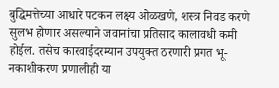बुद्धिमत्तेच्या आधारे पटकन लक्ष्य ओळखणे, शस्त्र निवड करणे सुलभ होणार असल्याने जवानांचा प्रतिसाद कालावधी कमी होईल. तसेच कारवाईदरम्यान उपयुक्त ठरणारी प्रगत भू-नकाशीकरण प्रणालीही या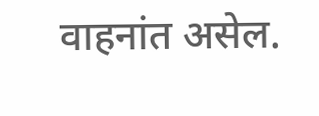वाहनांत असेल.